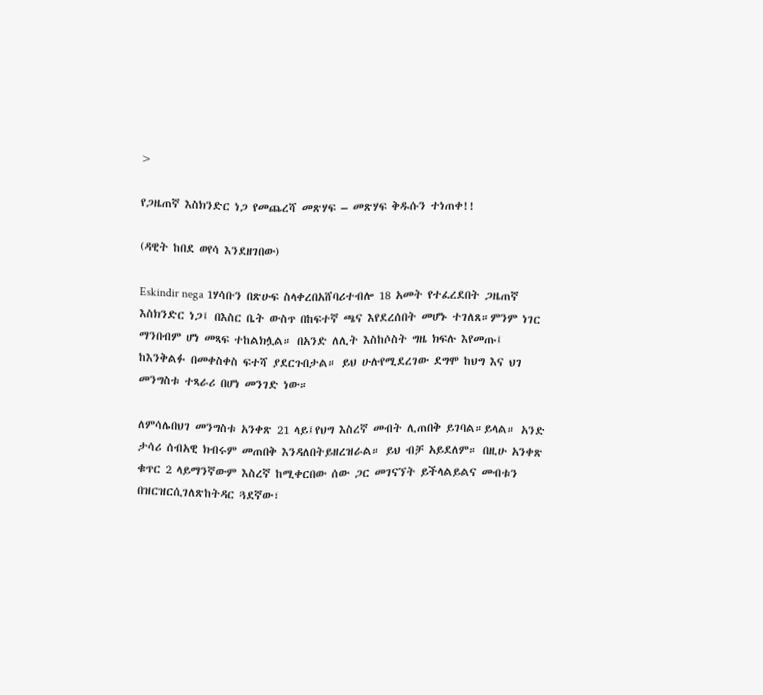>

የጋዜጠኛ እስክንድር ነጋ የመጨረሻ መጽሃፍ – መጽሃፍ ቅዱሱን ተነጠቀ!!

(ዳዊት ከበደ ወየሳ እንደዘገበው)

Eskindir nega 1ሃሳቡን በጽሁፍ ስላቀረበአሸባሪተብሎ 18 አመት የተፈረደበት ጋዜጠኛ እስክንድር ነጋ፤ በእስር ቤት ውስጥ በከፍተኛ ጫና እየደረሰበት መሆኑ ተገለጸ።ምንም ነገር ማንበብም ሆነ መጻፍ ተከልክሏል። በአንድ ለሊት እስከሶስት ግዜ ክፍሉ እየመጡ፤ ከእንቅልፉ በመቀስቀስ ፍተሻ ያደርጉበታል። ይህ ሁሉየሚደረገው ደግሞ ከህግ እና ህገ መንግስቱ ተጻራሪ በሆነ መንገድ ነው።

ለምሳሌበህገ መንግስቱ አንቀጽ 21 ላይ፤የህግ እስረኛ መብት ሊጠበቅ ይገባል።ይላል። አንድ ታሳሪ ሰብአዊ ክብሩም መጠበቅ እንዳለበትይዘረዝራል። ይህ ብቻ አይደለም። በዚሁ አንቀጽ ቁጥር 2 ላይማንኛውም እስረኛ ከሚቀርበው ሰው ጋር መገናኘት ይችላልይልና መብቱን በዝርዝርሲገለጽከትዳር ጓደኛው፣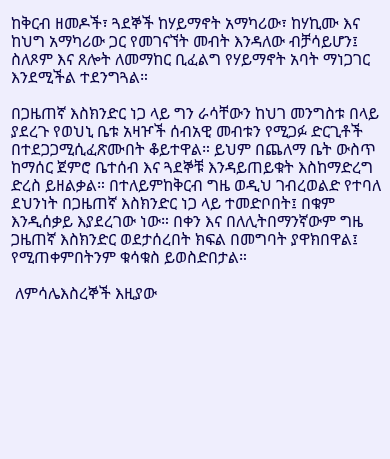ከቅርብ ዘመዶች፣ ጓደኞች ከሃይማኖት አማካሪው፣ ከሃኪሙ እና ከህግ አማካሪው ጋር የመገናኘት መብት እንዳለው ብቻሳይሆን፤ ስለጾም እና ጸሎት ለመማከር ቢፈልግ የሃይማኖት አባት ማነጋገር እንደሚችል ተደንግጓል።

በጋዜጠኛ እስክንድር ነጋ ላይ ግን ራሳቸውን ከህገ መንግስቱ በላይ ያደረጉ የወህኒ ቤቱ አዛዦች ሰብአዊ መብቱን የሚጋፉ ድርጊቶች በተደጋጋሚሲፈጽሙበት ቆይተዋል። ይህም በጨለማ ቤት ውስጥ ከማሰር ጀምሮ ቤተሰብ እና ጓደኞቹ እንዳይጠይቁት እስከማድረግ ድረስ ይዘልቃል። በተለይምከቅርብ ግዜ ወዲህ ገብረወልድ የተባለ ደህንነት በጋዜጠኛ እስክንድር ነጋ ላይ ተመድቦበት፤ በቁም እንዲሰቃይ እያደረገው ነው። በቀን እና በለሊትበማንኛውም ግዜ ጋዜጠኛ እስክንድር ወደታሰረበት ክፍል በመግባት ያዋክበዋል፤ የሚጠቀምበትንም ቁሳቁስ ይወስድበታል።

 ለምሳሌእስረኞች እዚያው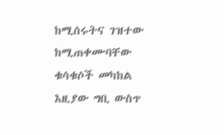ከሚሰሩትና ገዝተው ከሚጠቀሙባቸው ቁሳቁሶች መካከል እዚያው ግቢ ውስጥ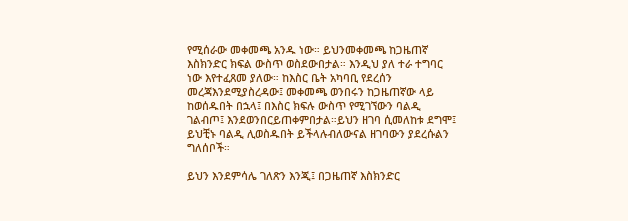የሚሰራው መቀመጫ አንዱ ነው። ይህንመቀመጫ ከጋዜጠኛ እስክንድር ክፍል ውስጥ ወስደውበታል። እንዲህ ያለ ተራ ተግባር ነው እየተፈጸመ ያለው። ከእስር ቤት አካባቢ የደረሰን መረጃእንደሚያስረዳው፤ መቀመጫ ወንበሩን ከጋዜጠኛው ላይ ከወሰዱበት በኋላ፤ በእስር ክፍሉ ውስጥ የሚገኘውን ባልዲ ገልብጦ፤ እንደወንበርይጠቀምበታል።ይህን ዘገባ ሲመለከቱ ደግሞ፤ ይህቺኑ ባልዲ ሊወስዱበት ይችላሉብለውናል ዘገባውን ያደረሱልን ግለሰቦች።

ይህን እንደምሳሌ ገለጽን እንጂ፤ በጋዜጠኛ እስክንድር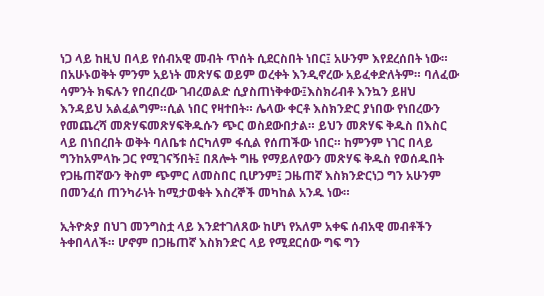ነጋ ላይ ከዚህ በላይ የሰብአዊ መብት ጥሰት ሲደርስበት ነበር፤ አሁንም እየደረሰበት ነው። በአሁኑወቅት ምንም አይነት መጽሃፍ ወይም ወረቀት እንዲኖረው አይፈቀድለትም። ባለፈው ሳምንት ክፍሉን የበረበረው ገብረወልድ ሲያስጠነቅቀው፤እስክሪብቶ እንኳን ይዘህ እንዳይህ አልፈልግም።ሲል ነበር የዛተበት። ሌላው ቀርቶ እስክንድር ያነበው የነበረውን የመጨረሻ መጽሃፍመጽሃፍቅዱሱን ጭር ወስደውበታል። ይህን መጽሃፍ ቅዱስ በእስር ላይ በነበረበት ወቅት ባለቤቱ ሰርካለም ፋሲል የሰጠችው ነበር። ከምንም ነገር በላይ ግንከአምላኩ ጋር የሚገናኝበት፤ በጸሎት ግዜ የማይለየውን መጽሃፍ ቅዱስ የወሰዱበት የጋዜጠኛውን ቅስም ጭምር ለመስበር ቢሆንም፤ ጋዜጠኛ እስክንድርነጋ ግን አሁንም በመንፈሰ ጠንካራነት ከሚታወቁት እስረኞች መካከል አንዱ ነው።

ኢትዮጵያ በህገ መንግስቷ ላይ እንደተገለጸው ከሆነ የአለም አቀፍ ሰብአዊ መብቶችን ትቀበላለች። ሆኖም በጋዜጠኛ እስክንድር ላይ የሚደርሰው ግፍ ግን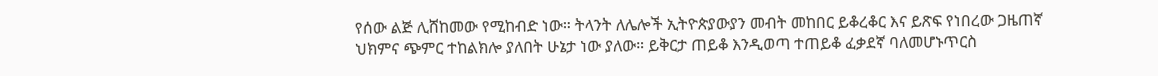የሰው ልጅ ሊሸከመው የሚከብድ ነው። ትላንት ለሌሎች ኢትዮጵያውያን መብት መከበር ይቆረቆር እና ይጽፍ የነበረው ጋዜጠኛ ህክምና ጭምር ተከልክሎ ያለበት ሁኔታ ነው ያለው። ይቅርታ ጠይቆ እንዲወጣ ተጠይቆ ፈቃደኛ ባለመሆኑጥርስ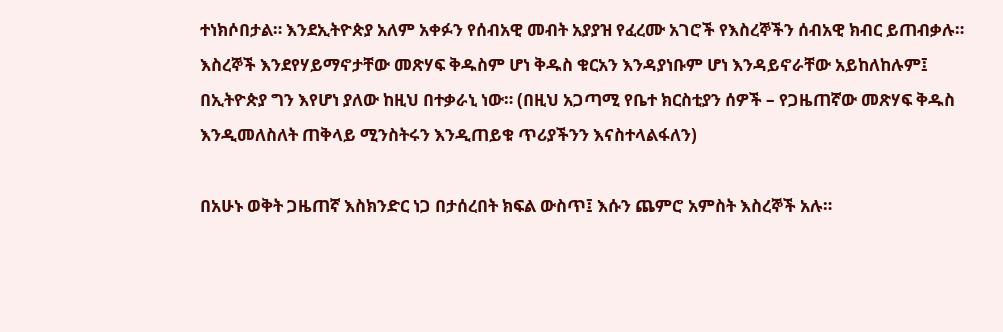ተነክሶበታል። እንደኢትዮጵያ አለም አቀፉን የሰብአዊ መብት አያያዝ የፈረሙ አገሮች የእስረኞችን ሰብአዊ ክብር ይጠብቃሉ። እስረኞች እንደየሃይማኖታቸው መጽሃፍ ቅዱስም ሆነ ቅዱስ ቁርአን እንዳያነቡም ሆነ እንዳይኖራቸው አይከለከሉም፤ በኢትዮጵያ ግን እየሆነ ያለው ከዚህ በተቃራኒ ነው። (በዚህ አጋጣሚ የቤተ ክርስቲያን ሰዎች – የጋዜጠኛው መጽሃፍ ቅዱስ እንዲመለስለት ጠቅላይ ሚንስትሩን እንዲጠይቁ ጥሪያችንን እናስተላልፋለን)

በአሁኑ ወቅት ጋዜጠኛ እስክንድር ነጋ በታሰረበት ክፍል ውስጥ፤ እሱን ጨምሮ አምስት እስረኞች አሉ።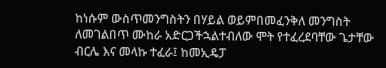ከነሱም ውስጥመንግስትን በሃይል ወይምበመፈንቅለ መንግስት ለመገልበጥ ሙከራ አድርጋችኋልተብለው ሞት የተፈረደባቸው ጌታቸው ብርሌ እና መላኩ ተፈራ፤ ከመኢዴፓ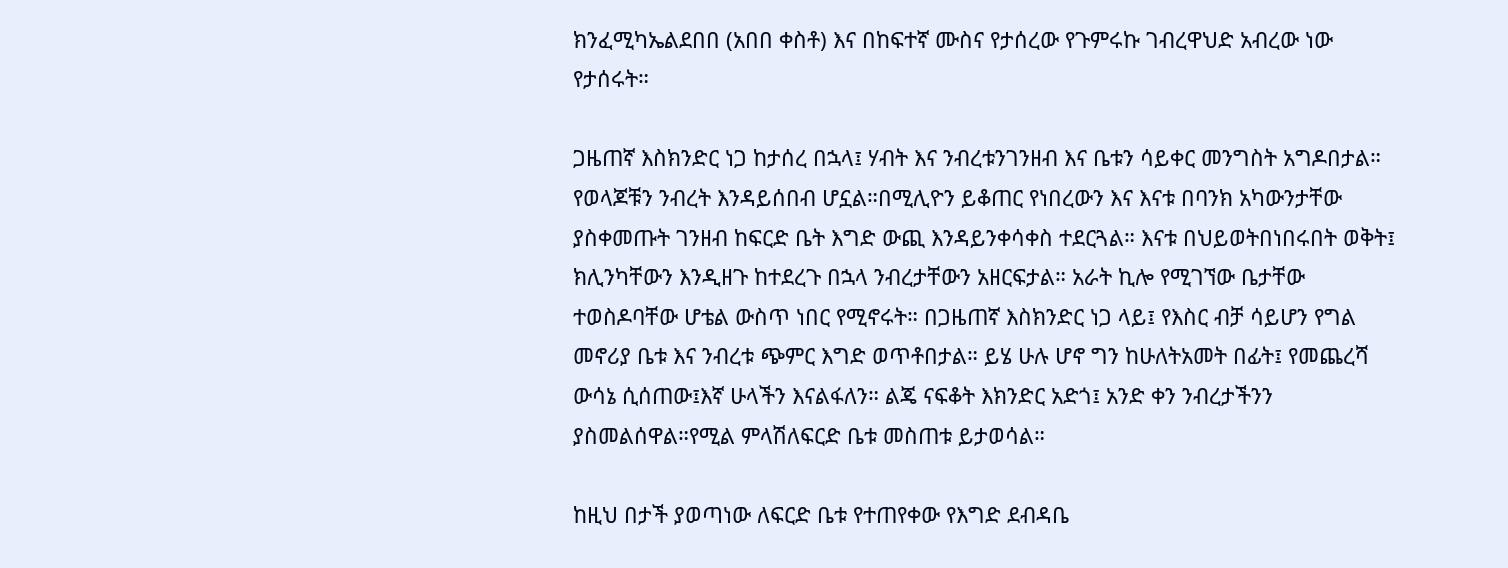ክንፈሚካኤልደበበ (አበበ ቀስቶ) እና በከፍተኛ ሙስና የታሰረው የጉምሩኩ ገብረዋህድ አብረው ነው የታሰሩት።

ጋዜጠኛ እስክንድር ነጋ ከታሰረ በኋላ፤ ሃብት እና ንብረቱንገንዘብ እና ቤቱን ሳይቀር መንግስት አግዶበታል። የወላጆቹን ንብረት እንዳይሰበብ ሆኗል።በሚሊዮን ይቆጠር የነበረውን እና እናቱ በባንክ አካውንታቸው ያስቀመጡት ገንዘብ ከፍርድ ቤት እግድ ውጪ እንዳይንቀሳቀስ ተደርጓል። እናቱ በህይወትበነበሩበት ወቅት፤ ክሊንካቸውን እንዲዘጉ ከተደረጉ በኋላ ንብረታቸውን አዘርፍታል። አራት ኪሎ የሚገኘው ቤታቸው ተወስዶባቸው ሆቴል ውስጥ ነበር የሚኖሩት። በጋዜጠኛ እስክንድር ነጋ ላይ፤ የእስር ብቻ ሳይሆን የግል መኖሪያ ቤቱ እና ንብረቱ ጭምር እግድ ወጥቶበታል። ይሄ ሁሉ ሆኖ ግን ከሁለትአመት በፊት፤ የመጨረሻ ውሳኔ ሲሰጠው፤እኛ ሁላችን እናልፋለን። ልጄ ናፍቆት እክንድር አድጎ፤ አንድ ቀን ንብረታችንን ያስመልሰዋል።የሚል ምላሽለፍርድ ቤቱ መስጠቱ ይታወሳል።

ከዚህ በታች ያወጣነው ለፍርድ ቤቱ የተጠየቀው የእግድ ደብዳቤ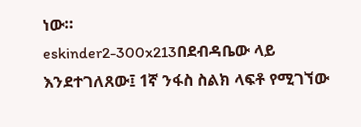ነው።
eskinder2-300x213በደብዳቤው ላይ እንደተገለጸው፤ 1ኛ ንፋስ ስልክ ላፍቶ የሚገኘው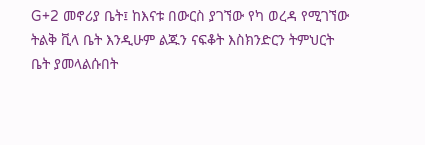G+2 መኖሪያ ቤት፤ ከእናቱ በውርስ ያገኘው የካ ወረዳ የሚገኘው ትልቅ ቪላ ቤት እንዲሁም ልጁን ናፍቆት እስክንድርን ትምህርት ቤት ያመላልሱበት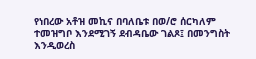የነበረው አቶዝ መኪና በባለቤቱ በወ/ሮ ሰርካለም ተመዝግቦ እንደሚገኝ ደብዳቤው ገልጾ፤ በመንግስት እንዲወረስ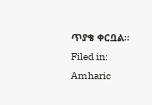ጥያቄ ቀርቧል።
Filed in: Amharic